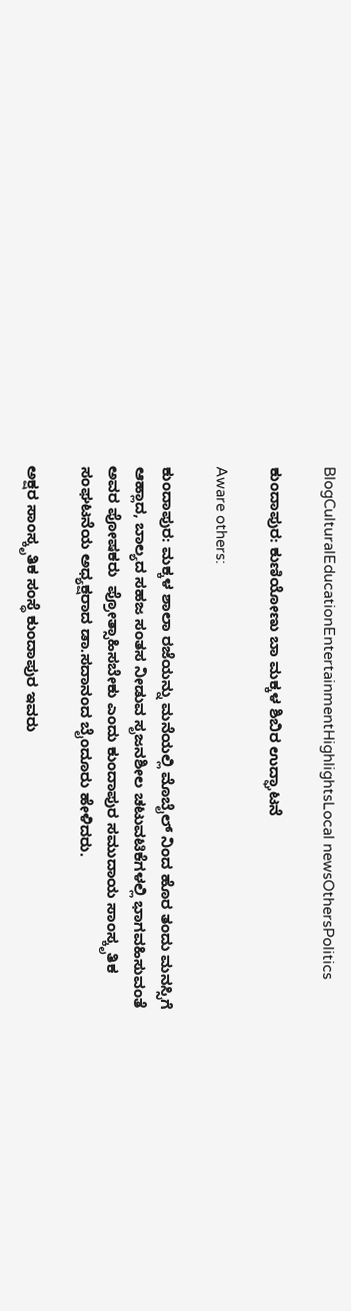BlogCulturalEducationEntertainmentHighlightsLocal newsOthersPolitics

ಕುಂದಾಪುರ: ಕುಣಿಯೋಣು ಬಾ ಮಕ್ಕಳ ಶಿಬಿರ ಉದ್ಘಾಟನೆ

Aware others:

ಕುಂದಾಪುರ: ಮಕ್ಕಳ ಶಾಲಾ ರಜೆಯನ್ನು ಮನೆಯಲ್ಲಿ ಮೊಬೈಲ್ ನಿಂದ ಹೊರ ತಂದು ಮನಸ್ಸಿಗೆ ಆಹ್ಲಾದ, ಬಾಲ್ಯದ ಸಹಜ ಸಂತಸ ನೀಡುವ ಸೃಜನಶೀಲ ಚಟುವಟಿಕೆಗಳಲ್ಲಿ ಭಾಗವಹಿಸುವಂತೆ ಅವರ ಪೋಷಕರು  ಪ್ರೋತ್ಸಾಹಿಸಬೇಕು ಎಂದು ಕುಂದಾಪುರ ಸಮುದಾಯ ಸಾಂಸ್ಕೃತಿಕ ಸಂಘಟನೆಯ ಅಧ್ಯಕ್ಷರಾದ ಡಾ.ಸದಾನಂದ ಬೈಂದೂರು ಹೇಳಿದರು.

ಅಕ್ಷರ ಸಾಂಸ್ಕೃತಿಕ ಸಂಸ್ಥೆ ಕುಂದಾಪುರ ಇವರು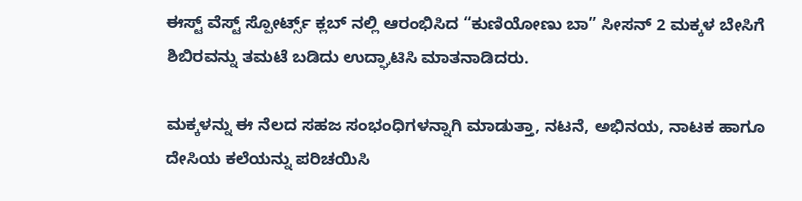ಈಸ್ಟ್ ವೆಸ್ಟ್ ಸ್ಪೋರ್ಟ್ಸ್ ಕ್ಲಬ್ ನಲ್ಲಿ ಆರಂಭಿಸಿದ “ಕುಣಿಯೋಣು ಬಾ” ಸೀಸನ್ 2 ಮಕ್ಕಳ ಬೇಸಿಗೆ  ಶಿಬಿರವನ್ನು ತಮಟೆ ಬಡಿದು ಉದ್ಘಾಟಿಸಿ ಮಾತನಾಡಿದರು.

ಮಕ್ಕಳನ್ನು ಈ ನೆಲದ ಸಹಜ ಸಂಭಂಧಿಗಳನ್ನಾಗಿ ಮಾಡುತ್ತಾ, ನಟನೆ, ಅಭಿನಯ, ನಾಟಕ ಹಾಗೂ  ದೇಸಿಯ ಕಲೆಯನ್ನು ಪರಿಚಯಿಸಿ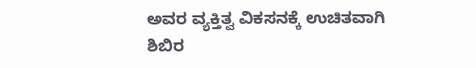ಅವರ ವ್ಯಕ್ತಿತ್ವ ವಿಕಸನಕ್ಕೆ ಉಚಿತವಾಗಿ ಶಿಬಿರ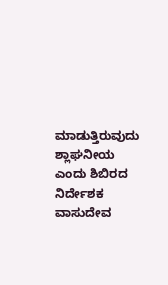ಮಾಡುತ್ತಿರುವುದು ಶ್ಲಾಘನೀಯ ಎಂದು ಶಿಬಿರದ ನಿರ್ದೇಶಕ ವಾಸುದೇವ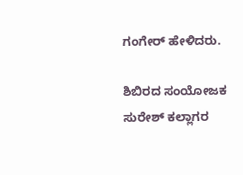ಗಂಗೇರ್ ಹೇಳಿದರು.

ಶಿಬಿರದ ಸಂಯೋಜಕ ಸುರೇಶ್ ಕಲ್ಲಾಗರ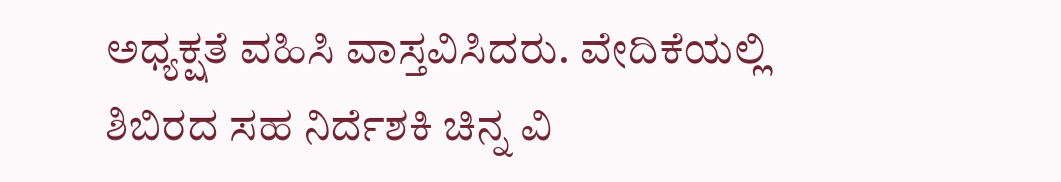ಅಧ್ಯಕ್ಷತೆ ವಹಿಸಿ ವಾಸ್ತವಿಸಿದರು. ವೇದಿಕೆಯಲ್ಲಿ ಶಿಬಿರದ ಸಹ ನಿರ್ದೆಶಕಿ ಚಿನ್ನ ವಿ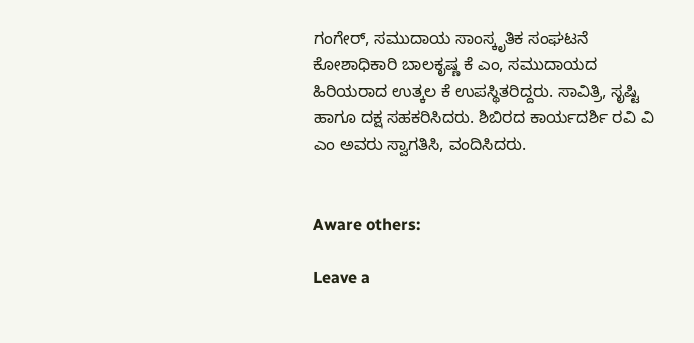ಗಂಗೇರ್, ಸಮುದಾಯ ಸಾಂಸ್ಕೃತಿಕ ಸಂಘಟನೆ ಕೋಶಾಧಿಕಾರಿ ಬಾಲಕೃಷ್ಣ ಕೆ ಎಂ, ಸಮುದಾಯದ ಹಿರಿಯರಾದ ಉತ್ಕಲ ಕೆ ಉಪಸ್ಥಿತರಿದ್ದರು. ಸಾವಿತ್ರಿ, ಸೃಷ್ಟಿ ಹಾಗೂ ದಕ್ಷ ಸಹಕರಿಸಿದರು. ಶಿಬಿರದ ಕಾರ್ಯದರ್ಶಿ ರವಿ ವಿ ಎಂ ಅವರು ಸ್ವಾಗತಿಸಿ, ವಂದಿಸಿದರು.


Aware others:

Leave a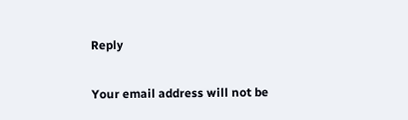Reply

Your email address will not be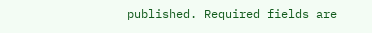published. Required fields are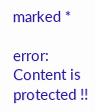marked *

error: Content is protected !!